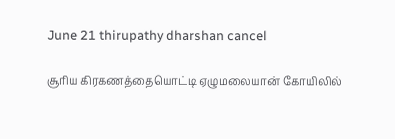June 21 thirupathy dharshan cancel

சூரிய கிரகணத்தையொட்டி ஏழுமலையான் கோயிலில்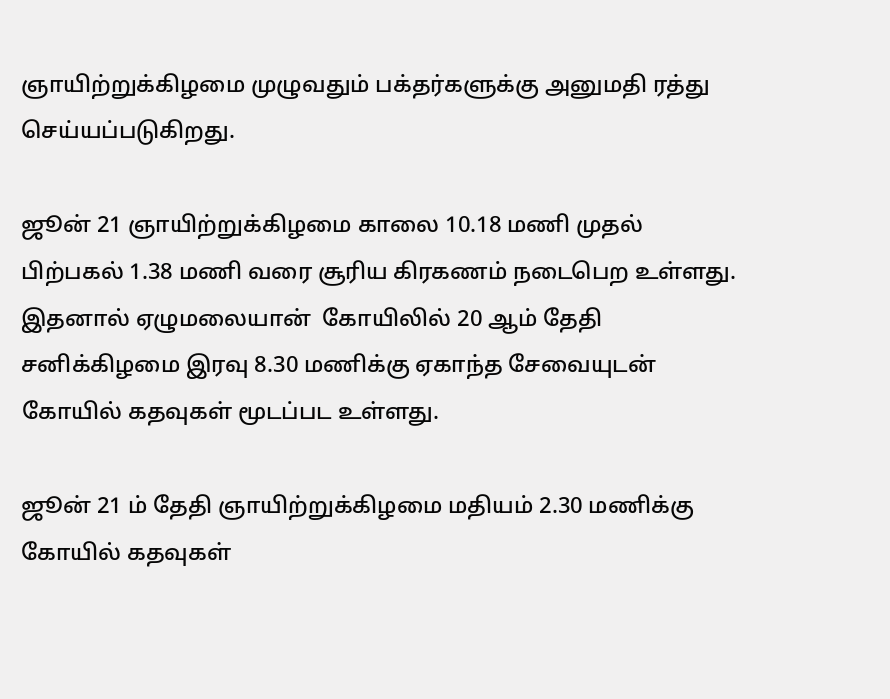ஞாயிற்றுக்கிழமை முழுவதும் பக்தர்களுக்கு அனுமதி ரத்து செய்யப்படுகிறது.

ஜூன் 21 ஞாயிற்றுக்கிழமை காலை 10.18 மணி முதல் பிற்பகல் 1.38 மணி வரை சூரிய கிரகணம் நடைபெற உள்ளது.  இதனால் ஏழுமலையான்  கோயிலில் 20 ஆம் தேதி சனிக்கிழமை இரவு 8.30 மணிக்கு ஏகாந்த சேவையுடன் கோயில் கதவுகள் மூடப்பட உள்ளது.

ஜூன் 21 ம் தேதி ஞாயிற்றுக்கிழமை மதியம் 2.30 மணிக்கு கோயில் கதவுகள்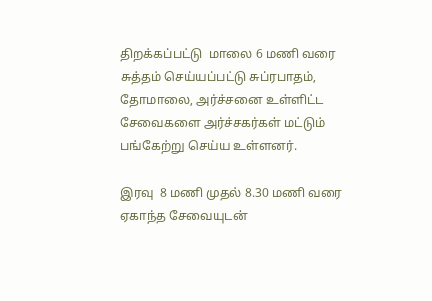திறக்கப்பட்டு  மாலை 6 மணி வரை சுத்தம் செய்யப்பட்டு சுப்ரபாதம், தோமாலை, அர்ச்சனை உள்ளிட்ட சேவைகளை அர்ச்சகர்கள் மட்டும் பங்கேற்று செய்ய உள்ளனர்.

இரவு  8 மணி முதல் 8.30 மணி வரை ஏகாந்த சேவையுடன்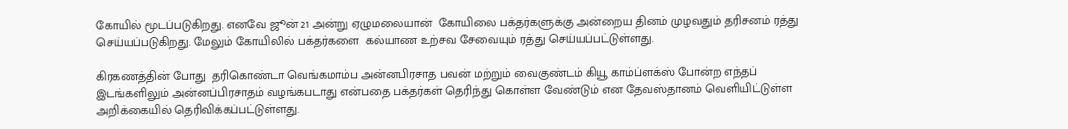கோயில் மூடப்படுகிறது. எனவே ஜூன் 21 அன்று ஏழுமலையான்  கோயிலை பக்தர்களுக்கு அன்றைய தினம் முழவதும் தரிசனம் ரத்து செய்யப்படுகிறது. மேலும் கோயிலில் பக்தர்களை  கல்யாண உற்சவ சேவையும் ரத்து செய்யப்பட்டுள்ளது.

கிரகணத்தின் போது  தரிகொண்டா வெங்கமாம்ப அன்னபிரசாத பவன் மற்றும் வைகுண்டம் கியூ காம்ப்ளக்ஸ் போன்ற எந்தப் இடங்களிலும் அன்னப்பிரசாதம் வழங்கபடாது என்பதை பக்தர்கள் தெரிந்து கொள்ள வேண்டும் என தேவஸ்தானம் வெளியிட்டுள்ள அறிக்கையில் தெரிவிக்கப்பட்டுள்ளது.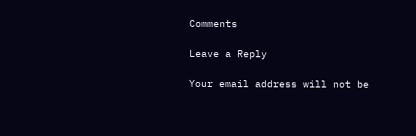Comments

Leave a Reply

Your email address will not be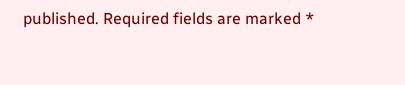published. Required fields are marked *